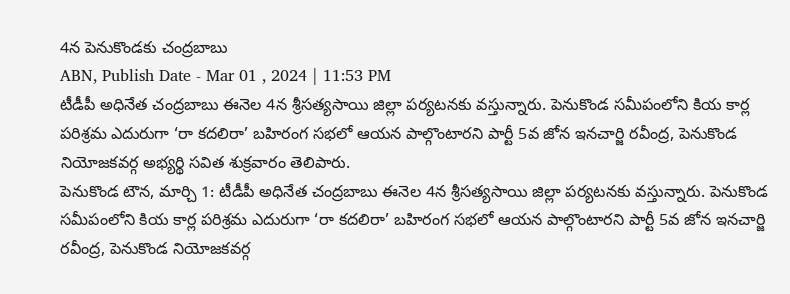4న పెనుకొండకు చంద్రబాబు
ABN, Publish Date - Mar 01 , 2024 | 11:53 PM
టీడీపీ అధినేత చంద్రబాబు ఈనెల 4న శ్రీసత్యసాయి జిల్లా పర్యటనకు వస్తున్నారు. పెనుకొండ సమీపంలోని కియ కార్ల పరిశ్రమ ఎదురుగా ‘రా కదలిరా’ బహిరంగ సభలో ఆయన పాల్గొంటారని పార్టీ 5వ జోన ఇనచార్జి రవీంద్ర, పెనుకొండ నియోజకవర్గ అభ్యర్థి సవిత శుక్రవారం తెలిపారు.
పెనుకొండ టౌన, మార్చి 1: టీడీపీ అధినేత చంద్రబాబు ఈనెల 4న శ్రీసత్యసాయి జిల్లా పర్యటనకు వస్తున్నారు. పెనుకొండ సమీపంలోని కియ కార్ల పరిశ్రమ ఎదురుగా ‘రా కదలిరా’ బహిరంగ సభలో ఆయన పాల్గొంటారని పార్టీ 5వ జోన ఇనచార్జి రవీంద్ర, పెనుకొండ నియోజకవర్గ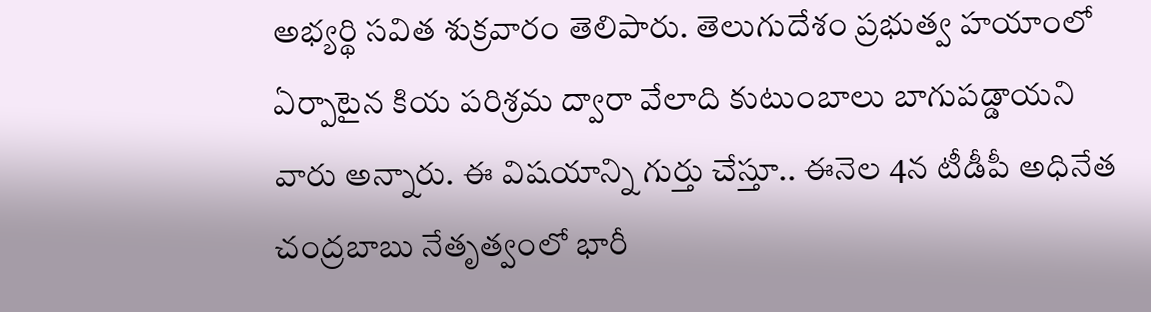అభ్యర్థి సవిత శుక్రవారం తెలిపారు. తెలుగుదేశం ప్రభుత్వ హయాంలో ఏర్పాటైన కియ పరిశ్రమ ద్వారా వేలాది కుటుంబాలు బాగుపడ్డాయని వారు అన్నారు. ఈ విషయాన్ని గుర్తు చేస్తూ.. ఈనెల 4న టీడీపీ అధినేత చంద్రబాబు నేతృత్వంలో భారీ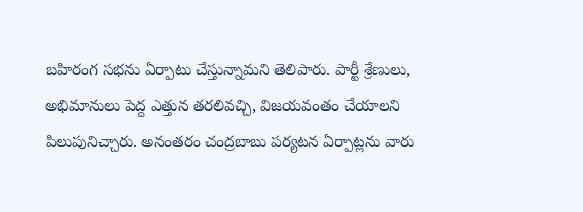బహిరంగ సభను ఏర్పాటు చేస్తున్నామని తెలిపారు. పార్టీ శ్రేణులు, అభిమానులు పెద్ద ఎత్తున తరలివచ్చి, విజయవంతం చేయాలని పిలుపునిచ్చారు. అనంతరం చంద్రబాబు పర్యటన ఏర్పాట్లను వారు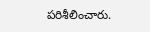పరిశీలించారు.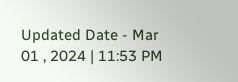Updated Date - Mar 01 , 2024 | 11:53 PM